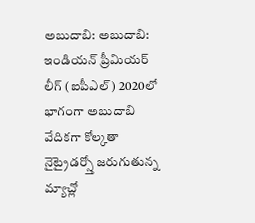అబుదాబి: అబుదాబి: ఇండియన్ ప్రీమియర్ లీగ్ (ఐపీఎల్) 2020లో భాగంగా అబుదాబి వేదికగా కోల్కతా నైట్రైడర్స్తో జరుగుతున్న మ్యాచ్లో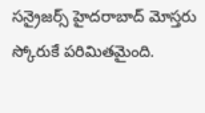సన్రైజర్స్ హైదరాబాద్ మోస్తరు స్కోరుకే పరిమితమైంది.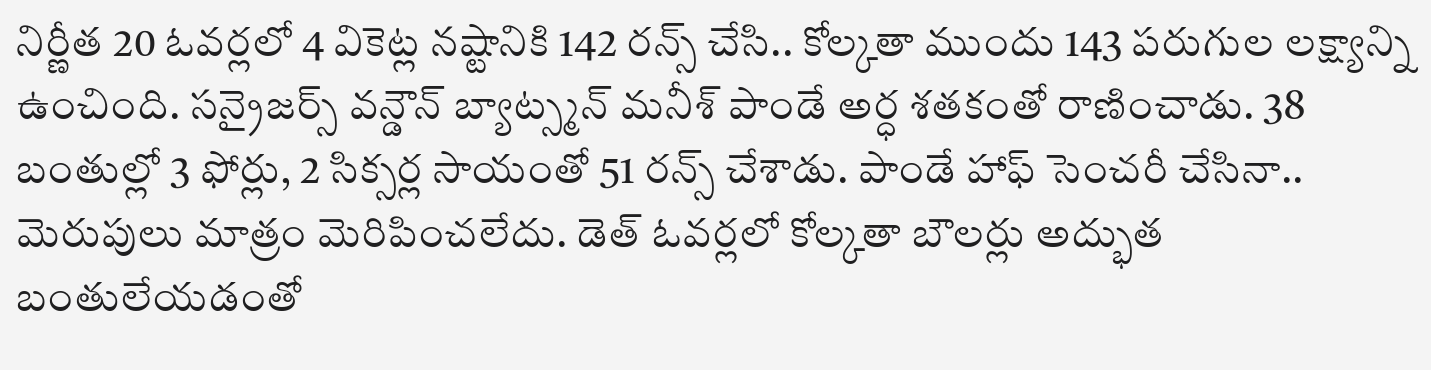నిర్ణీత 20 ఓవర్లలో 4 వికెట్ల నష్టానికి 142 రన్స్ చేసి.. కోల్కతా ముందు 143 పరుగుల లక్ష్యాన్ని ఉంచింది. సన్రైజర్స్ వన్డౌన్ బ్యాట్స్మన్ మనీశ్ పాండే అర్ధ శతకంతో రాణించాడు. 38 బంతుల్లో 3 ఫోర్లు, 2 సిక్సర్ల సాయంతో 51 రన్స్ చేశాడు. పాండే హాఫ్ సెంచరీ చేసినా.. మెరుపులు మాత్రం మెరిపించలేదు. డెత్ ఓవర్లలో కోల్కతా బౌలర్లు అద్భుత బంతులేయడంతో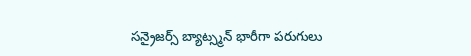సన్రైజర్స్ బ్యాట్స్మన్ భారీగా పరుగులు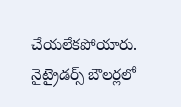చేయలేకపోయారు. నైట్రైడర్స్ బౌలర్లలో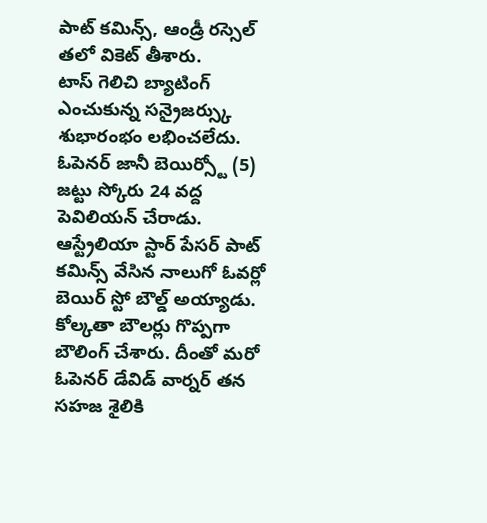పాట్ కమిన్స్, ఆండ్రీ రస్సెల్ తలో వికెట్ తీశారు.
టాస్ గెలిచి బ్యాటింగ్ ఎంచుకున్న సన్రైజర్స్కు శుభారంభం లభించలేదు. ఓపెనర్ జానీ బెయిర్స్టో (5) జట్టు స్కోరు 24 వద్ద పెవిలియన్ చేరాడు. ఆస్ట్రేలియా స్టార్ పేసర్ పాట్ కమిన్స్ వేసిన నాలుగో ఓవర్లో బెయిర్ స్టో బౌల్డ్ అయ్యాడు. కోల్కతా బౌలర్లు గొప్పగా బౌలింగ్ చేశారు. దీంతో మరో ఓపెనర్ డేవిడ్ వార్నర్ తన సహజ శైలికి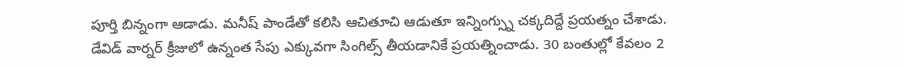పూర్తి బిన్నంగా ఆడాడు. మనీష్ పాండేతో కలిసి ఆచితూచి ఆడుతూ ఇన్నింగ్స్ను చక్కదిద్దే ప్రయత్నం చేశాడు.
డేవిడ్ వార్నర్ క్రీజులో ఉన్నంత సేపు ఎక్కువగా సింగిల్స్ తీయడానికే ప్రయత్నించాడు. 30 బంతుల్లో కేవలం 2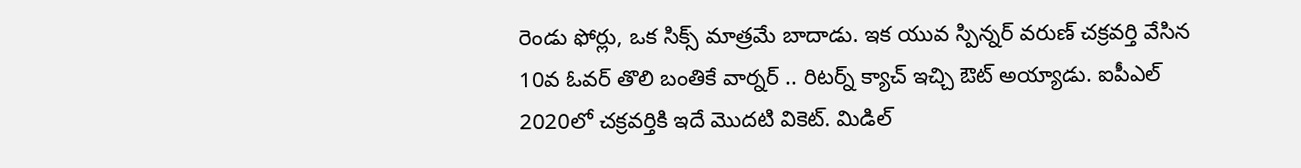రెండు ఫోర్లు, ఒక సిక్స్ మాత్రమే బాదాడు. ఇక యువ స్పిన్నర్ వరుణ్ చక్రవర్తి వేసిన 10వ ఓవర్ తొలి బంతికే వార్నర్ .. రిటర్న్ క్యాచ్ ఇచ్చి ఔట్ అయ్యాడు. ఐపీఎల్ 2020లో చక్రవర్తికి ఇదే మొదటి వికెట్. మిడిల్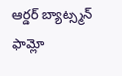ఆర్డర్ బ్యాట్స్మన్ ఫామ్లో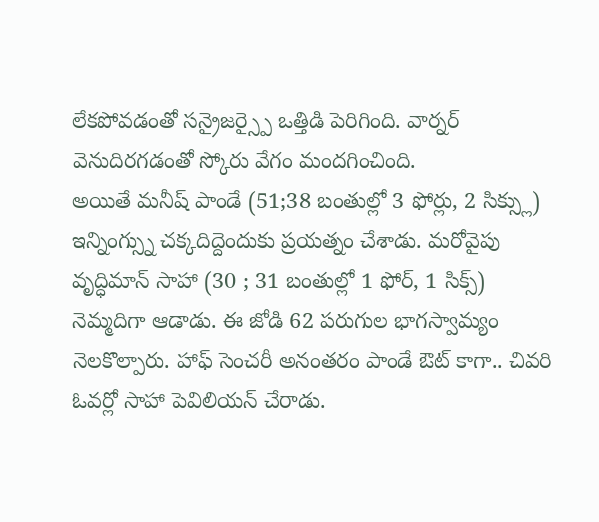లేకపోవడంతో సన్రైజర్స్పై ఒత్తిడి పెరిగింది. వార్నర్ వెనుదిరగడంతో స్కోరు వేగం మందగించింది.
అయితే మనీష్ పాండే (51;38 బంతుల్లో 3 ఫోర్లు, 2 సిక్స్లు) ఇన్నింగ్స్ను చక్కదిద్దెందుకు ప్రయత్నం చేశాడు. మరోవైపు వృద్ధిమాన్ సాహా (30 ; 31 బంతుల్లో 1 ఫోర్, 1 సిక్స్) నెమ్మదిగా ఆడాడు. ఈ జోడి 62 పరుగుల భాగస్వామ్యం నెలకొల్పారు. హాఫ్ సెంచరీ అనంతరం పాండే ఔట్ కాగా.. చివరి ఓవర్లో సాహా పెవిలియన్ చేరాడు.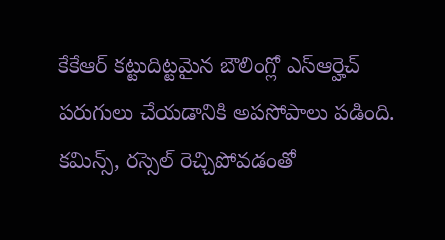కేకేఆర్ కట్టుదిట్టమైన బౌలింగ్లో ఎస్ఆర్హెచ్ పరుగులు చేయడానికి అపసోపాలు పడింది. కమిన్స్, రస్సెల్ రెచ్చిపోవడంతో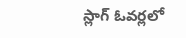స్లాగ్ ఓవర్లలో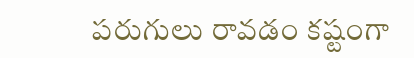పరుగులు రావడం కష్టంగా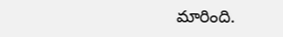మారింది.